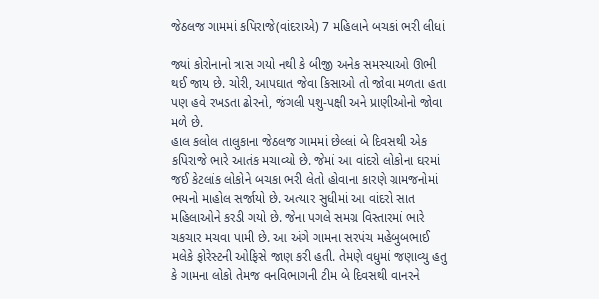જેઠલજ ગામમાં કપિરાજે(વાંદરાએ) 7 મહિલાને બચકાં ભરી લીધાં

જ્યાં કોરોનાનો ત્રાસ ગયો નથી કે બીજી અનેક સમસ્યાઓ ઊભી થઈ જાય છે. ચોરી, આપઘાત જેવા કિસાઓ તો જોવા મળતા હતા પણ હવે રખડતા ઢોરનો, જંગલી પશુ-પક્ષી અને પ્રાણીઓનો જોવા મળે છે.
હાલ કલોલ તાલુકાના જેઠલજ ગામમાં છેલ્લાં બે દિવસથી એક કપિરાજે ભારે આતંક મચાવ્યો છે. જેમાં આ વાંદરો લોકોના ઘરમાં જઈ કેટલાંક લોકોને બચકા ભરી લેતો હોવાના કારણે ગ્રામજનોમાં ભયનો માહોલ સર્જાયો છે. અત્યાર સુધીમાં આ વાંદરો સાત મહિલાઓને કરડી ગયો છે. જેના પગલે સમગ્ર વિસ્તારમાં ભારે ચકચાર મચવા પામી છે. આ અંગે ગામના સરપંચ મહેબુબભાઈ મલેકે ફોરેસ્ટની ઓફિસે જાણ કરી હતી. તેમણે વધુમાં જણાવ્યુ હતુ કે ગામના લોકો તેમજ વનવિભાગની ટીમ બે દિવસથી વાનરને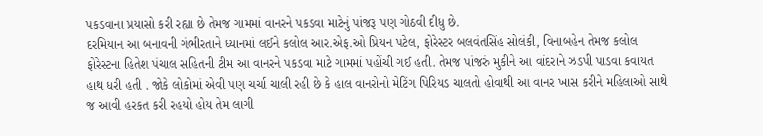પકડવાના પ્રયાસો કરી રહ્યા છે તેમજ ગામમાં વાનરને પકડવા માટેનું પાંજરૂ પણ ગોઠવી દીધુ છે.
દરમિયાન આ બનાવની ગંભીરતાને ધ્યાનમાં લઈને કલોલ આર.એફ.ઓ પ્રિયન પટેલ, ફોરેસ્ટર બલવંતસિંહ સોલંકી, વિનાબહેન તેમજ કલોલ ફોરેસ્ટના હિતેશ પંચાલ સહિતની ટીમ આ વાનરને પકડવા માટે ગામમાં પહોંચી ગઈ હતી. તેમજ પાંજરું મુકીને આ વાંદરાને ઝડપી પાડવા કવાયત હાથ ધરી હતી . જોકે લોકોમાં એવી પણ ચર્ચા ચાલી રહી છે કે હાલ વાનરોનો મેટિંગ પિરિયડ ચાલતો હોવાથી આ વાનર ખાસ કરીને મહિલાઓ સાથે જ આવી હરકત કરી રહયો હોય તેમ લાગી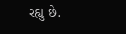રહ્યુ છે.